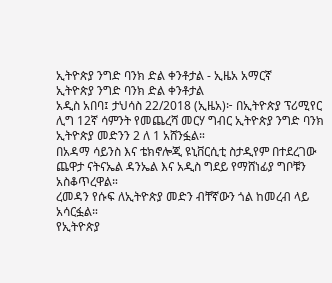ኢትዮጵያ ንግድ ባንክ ድል ቀንቶታል - ኢዜአ አማርኛ
ኢትዮጵያ ንግድ ባንክ ድል ቀንቶታል
አዲስ አበባ፤ ታህሳስ 22/2018 (ኢዜአ)፦ በኢትዮጵያ ፕሪሚየር ሊግ 12ኛ ሳምንት የመጨረሻ መርሃ ግብር ኢትዮጵያ ንግድ ባንክ ኢትዮጵያ መድንን 2 ለ 1 አሸንፏል።
በአዳማ ሳይንስ እና ቴክኖሎጂ ዩኒቨርሲቲ ስታዲየም በተደረገው ጨዋታ ናትናኤል ዳንኤል እና አዲስ ግደይ የማሸነፊያ ግቦቹን አስቆጥረዋል።
ረመዳን የሱፍ ለኢትዮጵያ መድን ብቸኛውን ጎል ከመረብ ላይ አሳርፏል።
የኢትዮጵያ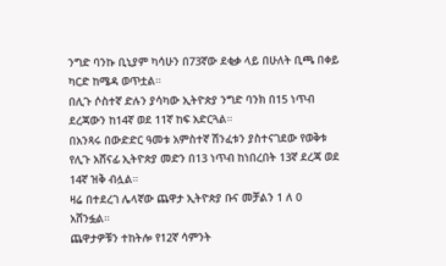ንግድ ባንኩ ቢኒያም ካሳሁን በ73ኛው ደቂቃ ላይ በሁለት ቢጫ በቀይ ካርድ ከሜዳ ወጥቷል።
በሊጉ ሶስተኛ ድሉን ያሳካው ኢትዮጵያ ንግድ ባንክ በ15 ነጥብ ደረጃውን ከ14ኛ ወደ 11ኛ ከፍ አድርጓል።
በአንጻሩ በውድድር ዓመቱ አምስተኛ ሽንፈቱን ያስተናገደው የወቅቱ የሊጉ አሸናፊ ኢትዮጵያ መድን በ13 ነጥብ ከነበረበት 13ኛ ደረጃ ወደ 14ኛ ዝቅ ብሏል።
ዛሬ በተደረገ ሌላኛው ጨዋታ ኢትዮጵያ ቡና መቻልን 1 ለ 0 አሸንፏል።
ጨዋታዎቹን ተከትሎ የ12ኛ ሳምንት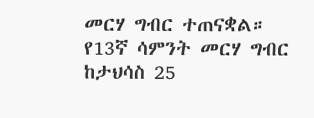መርሃ ግብር ተጠናቋል። የ13ኛ ሳምንት መርሃ ግብር ከታህሳስ 25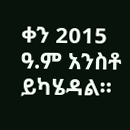ቀን 2015 ዓ.ም አንስቶ ይካሄዳል።